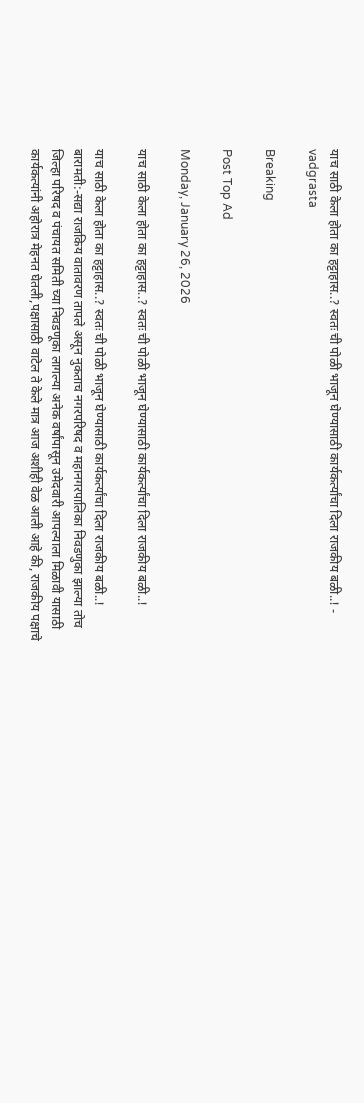याच साठी केला होता का हट्टाहास..? स्वतः ची पोळी भाजून घेण्यासाठी कार्यकर्त्यांचा दिला राजकीय बळी..! - vadgrasta

Breaking

Post Top Ad

Monday, January 26, 2026

याच साठी केला होता का हट्टाहास..? स्वतः ची पोळी भाजून घेण्यासाठी कार्यकर्त्यांचा दिला राजकीय बळी..!

याच साठी केला होता का हट्टाहास..? स्वतः ची पोळी भाजून घेण्यासाठी कार्यकर्त्यांचा दिला राजकीय बळी..!      बारामती:-सद्या राजकिय वातावरण तापले असून नुकताच नगरपरिषद व महानगरपालिका निवडणुका झाल्या तोच जिल्हा परिषद व पंचायत समिती च्या निवडणूका लागल्या अनेक वर्षांपासून उमेदवारी आपल्याला मिळावी यासाठी कार्यकत्यांनी अहोरात्र मेहनत घेतली,पक्षासाठी वाटेल ते केले मात्र आज अशीही वेळ आली आहे की, राजकीय पक्षाचे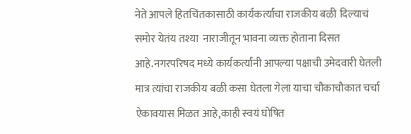नेते आपले हितचिंतकासाठी कार्यकर्त्यांचा राजकीय बळी दिल्याचं समोर येतंय तश्या  नाराजीतून भावना व्यक्त होताना दिसत आहे.नगरपरिषद मध्ये कार्यकर्त्यांनी आपल्या पक्षाची उमेदवारी घेतली मात्र त्यांचा राजकीय बळी कसा घेतला गेला याचा चौकाचौकात चर्चा ऐकावयास मिळत आहे,काही स्वयं घोषित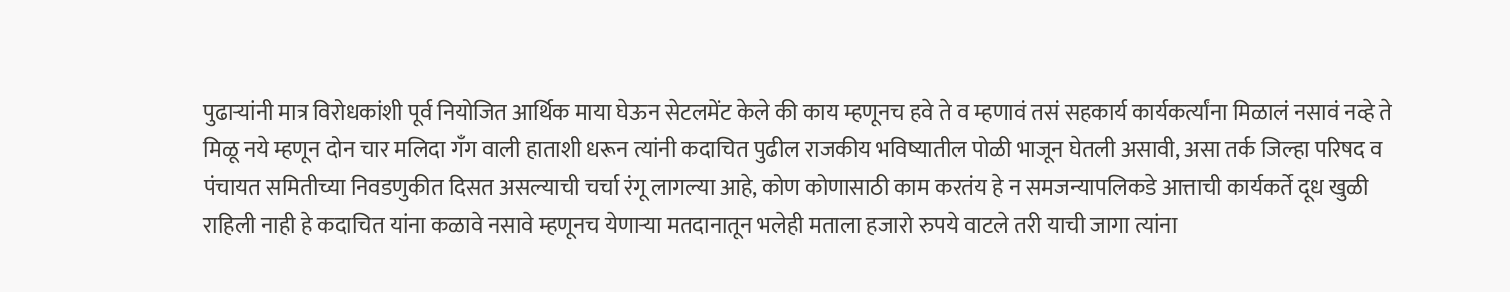पुढाऱ्यांनी मात्र विरोधकांशी पूर्व नियोजित आर्थिक माया घेऊन सेटलमेंट केले की काय म्हणूनच हवे ते व म्हणावं तसं सहकार्य कार्यकर्त्यांना मिळालं नसावं नव्हे ते मिळू नये म्हणून दोन चार मलिदा गॅंग वाली हाताशी धरून त्यांनी कदाचित पुढील राजकीय भविष्यातील पोळी भाजून घेतली असावी, असा तर्क जिल्हा परिषद व पंचायत समितीच्या निवडणुकीत दिसत असल्याची चर्चा रंगू लागल्या आहे, कोण कोणासाठी काम करतंय हे न समजन्यापलिकडे आत्ताची कार्यकर्ते दूध खुळी राहिली नाही हे कदाचित यांना कळावे नसावे म्हणूनच येणाऱ्या मतदानातून भलेही मताला हजारो रुपये वाटले तरी याची जागा त्यांना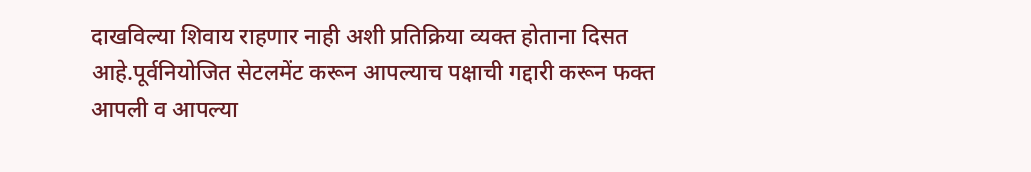दाखविल्या शिवाय राहणार नाही अशी प्रतिक्रिया व्यक्त होताना दिसत आहे.पूर्वनियोजित सेटलमेंट करून आपल्याच पक्षाची गद्दारी करून फक्त आपली व आपल्या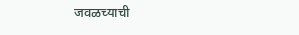जवळच्याची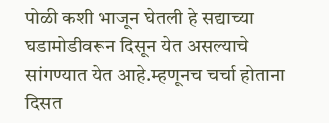पोळी कशी भाजून घेतली हे सद्याच्या घडामोडीवरून दिसून येत असल्याचे सांगण्यात येत आहे.म्हणूनच चर्चा होताना दिसत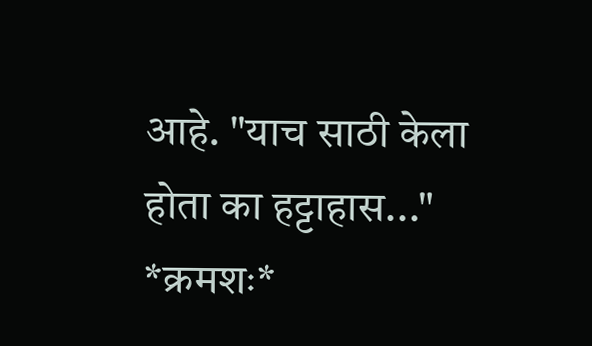आहे. "याच साठी केला होता का हट्टाहास..."    *क्रमशः*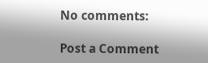No comments:

Post a Comment